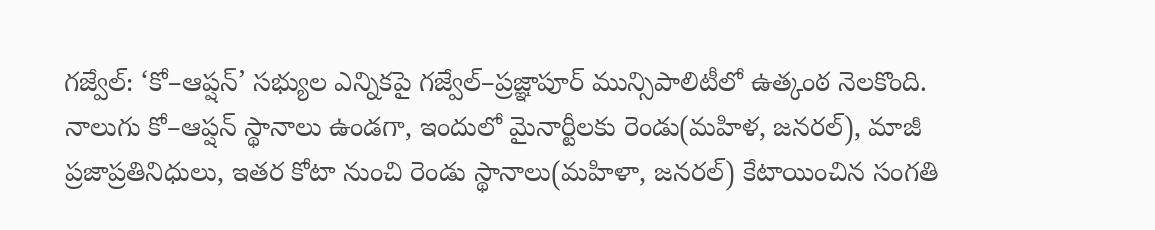గజ్వేల్: ‘కో–ఆప్షన్’ సభ్యుల ఎన్నికపై గజ్వేల్–ప్రజ్ఞాపూర్ మున్సిపాలిటీలో ఉత్కంఠ నెలకొంది. నాలుగు కో–ఆప్షన్ స్థానాలు ఉండగా, ఇందులో మైనార్టీలకు రెండు(మహిళ, జనరల్), మాజీ ప్రజాప్రతినిధులు, ఇతర కోటా నుంచి రెండు స్థానాలు(మహిళా, జనరల్) కేటాయించిన సంగతి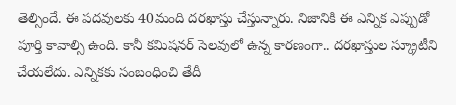తెల్సిందే. ఈ పదవులకు 40మంది దరఖాస్తు చేస్తున్నారు. నిజానికి ఈ ఎన్నిక ఎప్పుడో పూర్తి కావాల్సి ఉంది. కానీ కమిషనర్ సెలవులో ఉన్న కారణంగా.. దరఖాస్తుల స్క్రూటీని చేయలేదు. ఎన్నికకు సంబంధించి తేదీ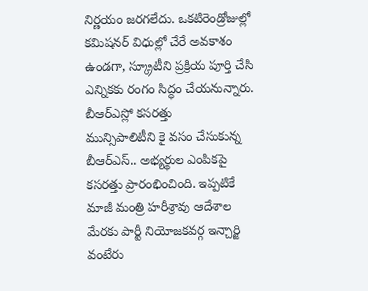నిర్ణయం జరగలేదు. ఒకటిరెండ్రోజుల్లో కమిషనర్ విధుల్లో చేరే అవకాశం ఉండగా, స్క్రూటీని ప్రక్రియ పూర్తి చేసి ఎన్నికకు రంగం సిద్ధం చేయనున్నారు.
బీఆర్ఎస్లో కసరత్తు
మున్సిపాలిటీని కై వసం చేసుకున్న బీఆర్ఎస్.. అభ్యర్థుల ఎంపికపై కసరత్తు ప్రారంభించింది. ఇప్పటికే మాజీ మంత్రి హరీశ్రావు ఆదేశాల మేరకు పార్టీ నియోజకవర్గ ఇన్చార్జి వంటేరు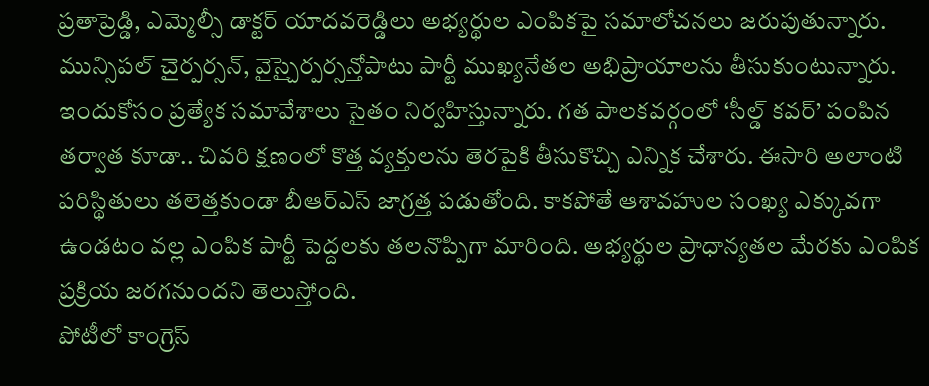ప్రతాప్రెడ్డి, ఎమ్మెల్సీ డాక్టర్ యాదవరెడ్డిలు అభ్యర్థుల ఎంపికపై సమాలోచనలు జరుపుతున్నారు. మున్సిపల్ చైర్పర్సన్, వైస్చైర్పర్సన్తోపాటు పార్టీ ముఖ్యనేతల అభిప్రాయాలను తీసుకుంటున్నారు. ఇందుకోసం ప్రత్యేక సమావేశాలు సైతం నిర్వహిస్తున్నారు. గత పాలకవర్గంలో ‘సీల్డ్ కవర్’ పంపిన తర్వాత కూడా.. చివరి క్షణంలో కొత్త వ్యక్తులను తెరపైకి తీసుకొచ్చి ఎన్నిక చేశారు. ఈసారి అలాంటి పరిస్థితులు తలెత్తకుండా బీఆర్ఎస్ జాగ్రత్త పడుతోంది. కాకపోతే ఆశావహుల సంఖ్య ఎక్కువగా ఉండటం వల్ల ఎంపిక పార్టీ పెద్దలకు తలనొప్పిగా మారింది. అభ్యర్థుల ప్రాధాన్యతల మేరకు ఎంపిక ప్రక్రియ జరగనుందని తెలుస్తోంది.
పోటీలో కాంగ్రెస్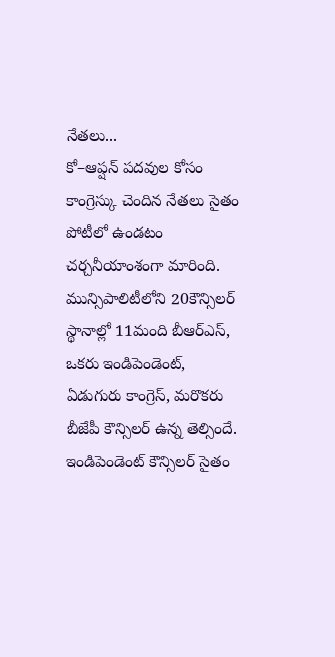నేతలు...
కో–ఆప్షన్ పదవుల కోసం కాంగ్రెస్కు చెందిన నేతలు సైతం పోటీలో ఉండటం చర్చనీయాంశంగా మారింది. మున్సిపాలిటీలోని 20కౌన్సిలర్ స్థానాల్లో 11మంది బీఆర్ఎస్, ఒకరు ఇండిపెండెంట్, ఏడుగురు కాంగ్రెస్, మరొకరు బీజేపీ కౌన్సిలర్ ఉన్న తెల్సిందే. ఇండిపెండెంట్ కౌన్సిలర్ సైతం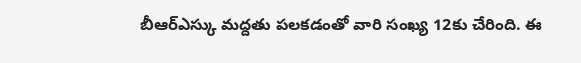బీఆర్ఎస్కు మద్దతు పలకడంతో వారి సంఖ్య 12కు చేరింది. ఈ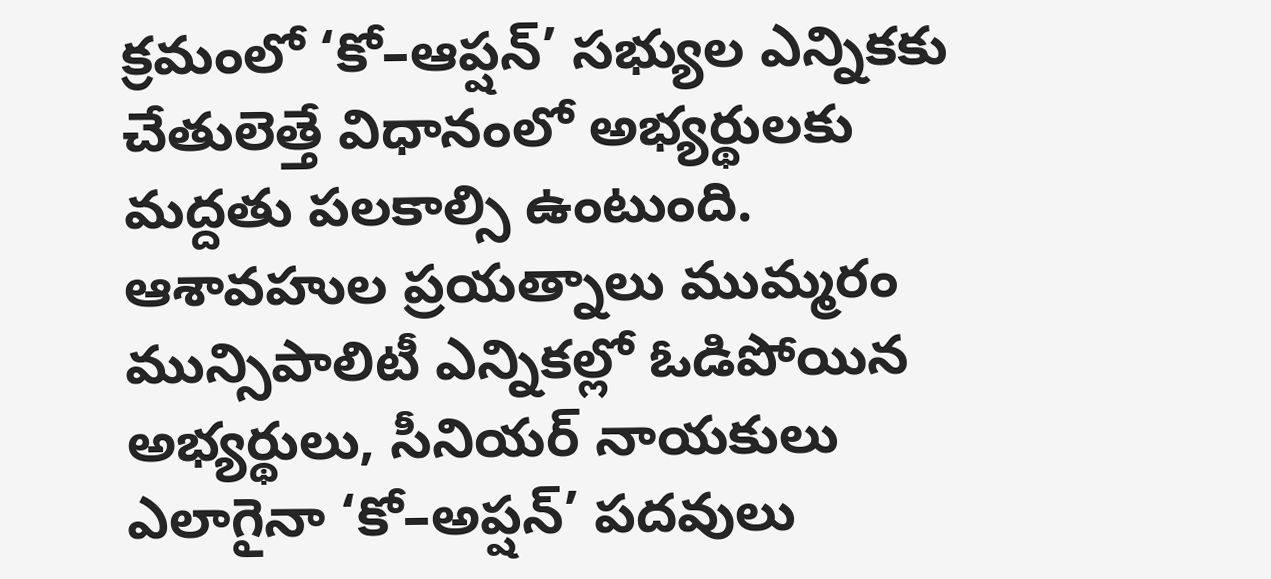క్రమంలో ‘కో–ఆప్షన్’ సభ్యుల ఎన్నికకు చేతులెత్తే విధానంలో అభ్యర్థులకు మద్దతు పలకాల్సి ఉంటుంది.
ఆశావహుల ప్రయత్నాలు ముమ్మరం
మున్సిపాలిటీ ఎన్నికల్లో ఓడిపోయిన అభ్యర్థులు, సీనియర్ నాయకులు ఎలాగైనా ‘కో–అప్షన్’ పదవులు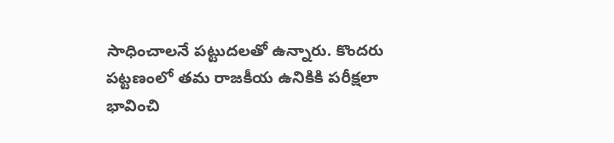సాధించాలనే పట్టుదలతో ఉన్నారు. కొందరు పట్టణంలో తమ రాజకీయ ఉనికికి పరీక్షలా భావించి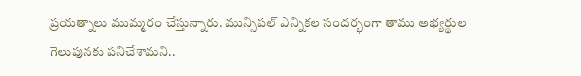ప్రయత్నాలు ముమ్మరం చేస్తున్నారు. మున్సిపల్ ఎన్నికల సందర్భంగా తాము అభ్యర్థుల గెలుపునకు పనిచేశామని..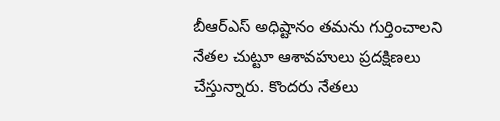బీఆర్ఎస్ అధిష్టానం తమను గుర్తించాలని నేతల చుట్టూ ఆశావహులు ప్రదక్షిణలు చేస్తున్నారు. కొందరు నేతలు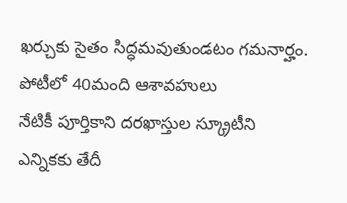ఖర్చుకు సైతం సిద్ధమవుతుండటం గమనార్హం.
పోటీలో 40మంది ఆశావహులు
నేటికీ పూర్తికాని దరఖాస్తుల స్క్రూటీని
ఎన్నికకు తేదీ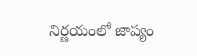నిర్ణయంలో జాప్యం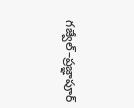గజ్వేల్–ప్రజ్ఞాపూర్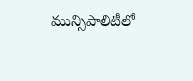మున్సిపాలిటీలో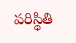పరిస్థితి